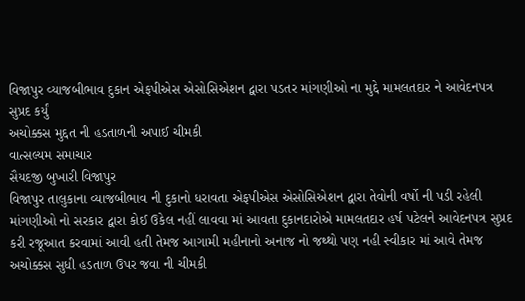વિજાપુર વ્યાજબીભાવ દુકાન એફપીએસ એસોસિએશન દ્વારા પડતર માંગણીઓ ના મુદ્દે મામલતદાર ને આવેદનપત્ર સુપ્રદ કર્યું
અચોક્કસ મુદ્દત ની હડતાળની અપાઈ ચીમકી
વાત્સલ્યમ સમાચાર
સૈયદજી બુખારી વિજાપુર
વિજાપુર તાલુકાના વ્યાજબીભાવ ની દુકાનો ધરાવતા એફપીએસ એસોસિએશન દ્વારા તેવોની વર્ષો ની પડી રહેલી માંગણીઓ નો સરકાર દ્વારા કોઈ ઉકેલ નહીં લાવવા માં આવતા દુકાનદારોએ મામલતદાર હર્ષ પટેલને આવેદનપત્ર સુપ્રદ કરી રજૂઆત કરવામાં આવી હતી તેમજ આગામી મહીનાનો અનાજ નો જથ્થો પણ નહી સ્વીકાર માં આવે તેમજ અચોક્કસ સુધી હડતાળ ઉપર જવા ની ચીમકી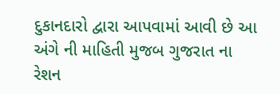દુકાનદારો દ્વારા આપવામાં આવી છે આ અંગે ની માહિતી મુજબ ગુજરાત ના રેશન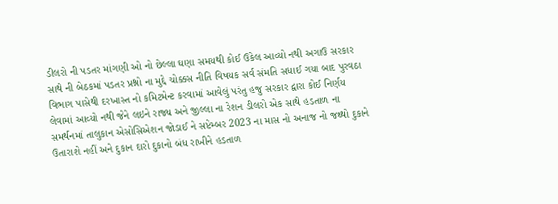ડીલરો ની પડતર માંગણી ઓ નો છેલ્લા ઘણા સમયથી કોઈ ઉકેલ આવ્યો નથી અગાઉ સરકાર સાથે ની બેઠકમાં પડતર પ્રશ્નો ના મુદ્દે ચોક્કસ નીતિ વિષયક સર્વ સંમતિ સધાઈ ગયા બાદ પુરવઠા વિભાગ પાસેથી દરખાસ્ત નો કમિટમેન્ટ કરવામાં આવેલું પરંતુ હજુ સરકાર દ્વારા કોઈ નિર્ણય લેવામાં આવ્યો નથી જેને લઇને રાજ્ય અને જીલ્લા ના રેશન ડીલરો એક સાથે હડતાળ ના સમર્થનમાં તાલુકાન એસોસિએશન જોડાઈ ને સપ્ટેમ્બર 2023 ના માસ નો અનાજ નો જથ્થો દુકાને ઉતારાશે નહીં અને દુકાન દારો દુકાનો બંધ રાખીને હડતાળ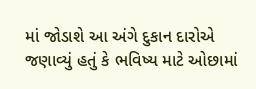માં જોડાશે આ અંગે દુકાન દારોએ જણાવ્યું હતું કે ભવિષ્ય માટે ઓછામાં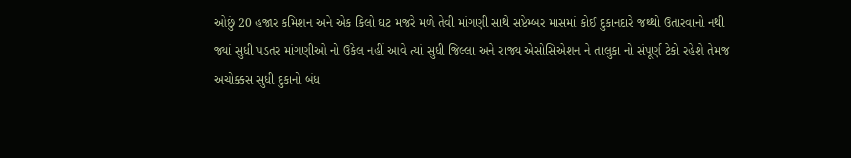ઓછું 20 હજાર કમિશન અને એક કિલો ઘટ મજરે મળે તેવી માંગણી સાથે સપ્ટેમ્બર માસમાં કોઈ દુકાનદારે જથ્થો ઉતારવાનો નથી જ્યાં સુધી પડતર માંગણીઓ નો ઉકેલ નહીં આવે ત્યાં સુધી જિલ્લા અને રાજ્ય એસોસિએશન ને તાલુકા નો સંપૂર્ણ ટેકો રહેશે તેમજ અચોક્કસ સુધી દુકાનો બંધ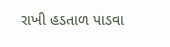રાખી હડતાળ પાડવા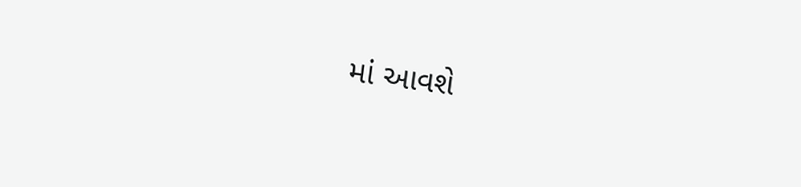માં આવશે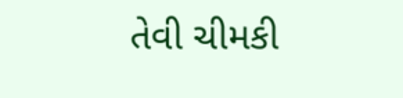તેવી ચીમકી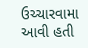ઉચ્ચારવામા આવી હતી